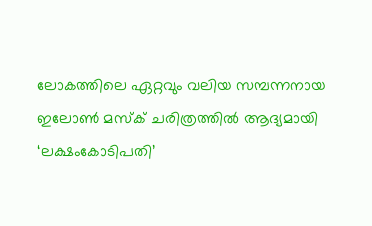ലോകത്തിലെ ഏറ്റവും വലിയ സമ്പന്നനായ ഇലോൺ മസ്ക് ചരിത്രത്തിൽ ആദ്യമായി ‘ലക്ഷംകോടിപതി’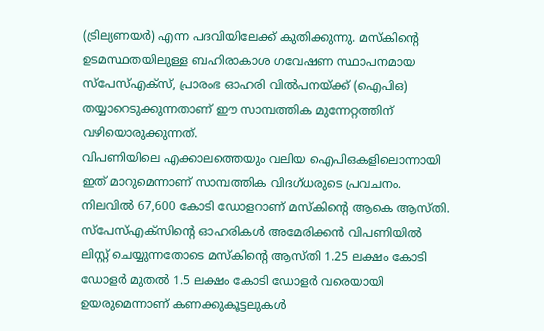(ട്രില്യണയർ) എന്ന പദവിയിലേക്ക് കുതിക്കുന്നു. മസ്കിന്റെ ഉടമസ്ഥതയിലുള്ള ബഹിരാകാശ ഗവേഷണ സ്ഥാപനമായ സ്പേസ്എക്സ്, പ്രാരംഭ ഓഹരി വിൽപനയ്ക്ക് (ഐപിഒ) തയ്യാറെടുക്കുന്നതാണ് ഈ സാമ്പത്തിക മുന്നേറ്റത്തിന് വഴിയൊരുക്കുന്നത്.
വിപണിയിലെ എക്കാലത്തെയും വലിയ ഐപിഒകളിലൊന്നായി ഇത് മാറുമെന്നാണ് സാമ്പത്തിക വിദഗ്ധരുടെ പ്രവചനം. നിലവിൽ 67,600 കോടി ഡോളറാണ് മസ്കിന്റെ ആകെ ആസ്തി.
സ്പേസ്എക്സിന്റെ ഓഹരികൾ അമേരിക്കൻ വിപണിയിൽ ലിസ്റ്റ് ചെയ്യുന്നതോടെ മസ്കിന്റെ ആസ്തി 1.25 ലക്ഷം കോടി ഡോളർ മുതൽ 1.5 ലക്ഷം കോടി ഡോളർ വരെയായി ഉയരുമെന്നാണ് കണക്കുകൂട്ടലുകൾ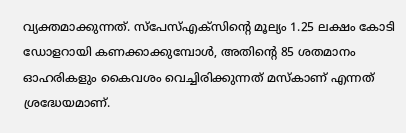വ്യക്തമാക്കുന്നത്. സ്പേസ്എക്സിന്റെ മൂല്യം 1.25 ലക്ഷം കോടി ഡോളറായി കണക്കാക്കുമ്പോൾ, അതിന്റെ 85 ശതമാനം ഓഹരികളും കൈവശം വെച്ചിരിക്കുന്നത് മസ്കാണ് എന്നത് ശ്രദ്ധേയമാണ്.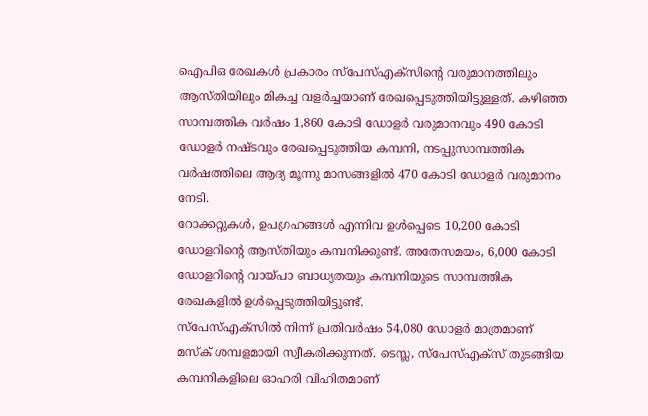ഐപിഒ രേഖകൾ പ്രകാരം സ്പേസ്എക്സിന്റെ വരുമാനത്തിലും ആസ്തിയിലും മികച്ച വളർച്ചയാണ് രേഖപ്പെടുത്തിയിട്ടുള്ളത്. കഴിഞ്ഞ സാമ്പത്തിക വർഷം 1,860 കോടി ഡോളർ വരുമാനവും 490 കോടി ഡോളർ നഷ്ടവും രേഖപ്പെടുത്തിയ കമ്പനി, നടപ്പുസാമ്പത്തിക വർഷത്തിലെ ആദ്യ മൂന്നു മാസങ്ങളിൽ 470 കോടി ഡോളർ വരുമാനം നേടി.
റോക്കറ്റുകൾ, ഉപഗ്രഹങ്ങൾ എന്നിവ ഉൾപ്പെടെ 10,200 കോടി ഡോളറിന്റെ ആസ്തിയും കമ്പനിക്കുണ്ട്. അതേസമയം, 6,000 കോടി ഡോളറിന്റെ വായ്പാ ബാധ്യതയും കമ്പനിയുടെ സാമ്പത്തിക രേഖകളിൽ ഉൾപ്പെടുത്തിയിട്ടുണ്ട്.
സ്പേസ്എക്സിൽ നിന്ന് പ്രതിവർഷം 54,080 ഡോളർ മാത്രമാണ് മസ്ക് ശമ്പളമായി സ്വീകരിക്കുന്നത്. ടെസ്ല, സ്പേസ്എക്സ് തുടങ്ങിയ കമ്പനികളിലെ ഓഹരി വിഹിതമാണ്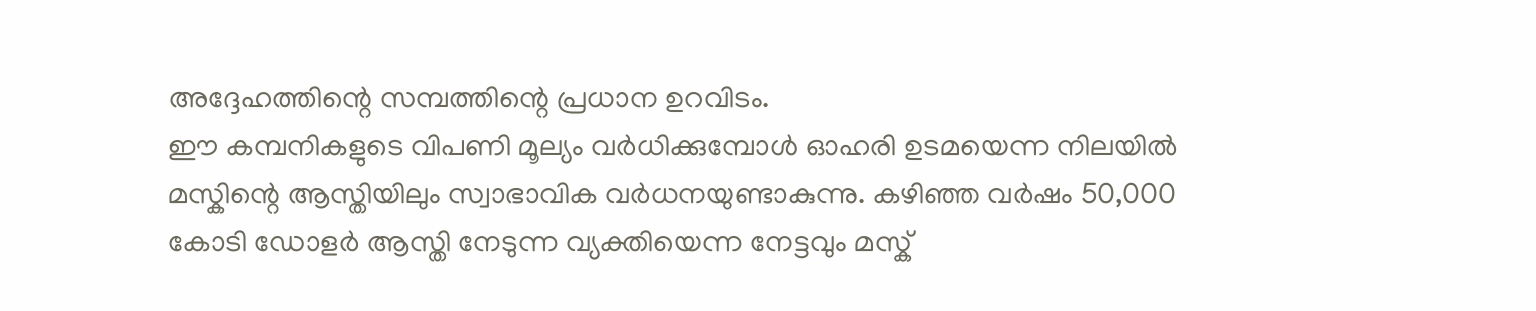അദ്ദേഹത്തിന്റെ സമ്പത്തിന്റെ പ്രധാന ഉറവിടം.
ഈ കമ്പനികളുടെ വിപണി മൂല്യം വർധിക്കുമ്പോൾ ഓഹരി ഉടമയെന്ന നിലയിൽ മസ്കിന്റെ ആസ്തിയിലും സ്വാഭാവിക വർധനയുണ്ടാകുന്നു. കഴിഞ്ഞ വർഷം 50,000 കോടി ഡോളർ ആസ്തി നേടുന്ന വ്യക്തിയെന്ന നേട്ടവും മസ്ക്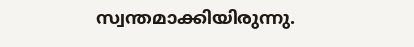സ്വന്തമാക്കിയിരുന്നു.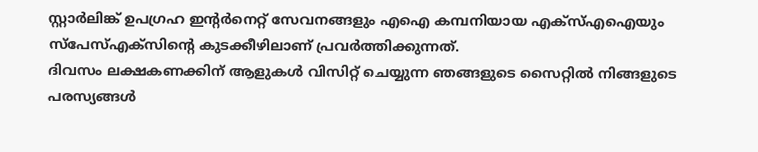സ്റ്റാർലിങ്ക് ഉപഗ്രഹ ഇന്റർനെറ്റ് സേവനങ്ങളും എഐ കമ്പനിയായ എക്സ്എഐയും സ്പേസ്എക്സിന്റെ കുടക്കീഴിലാണ് പ്രവർത്തിക്കുന്നത്.
ദിവസം ലക്ഷകണക്കിന് ആളുകൾ വിസിറ്റ് ചെയ്യുന്ന ഞങ്ങളുടെ സൈറ്റിൽ നിങ്ങളുടെ പരസ്യങ്ങൾ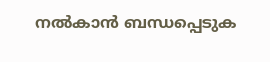നൽകാൻ ബന്ധപ്പെടുക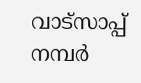വാട്സാപ്പ് നമ്പർ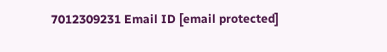7012309231 Email ID [email protected]